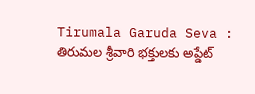Tirumala Garuda Seva : తిరుమల శ్రీవారి భక్తులకు అప్డేట్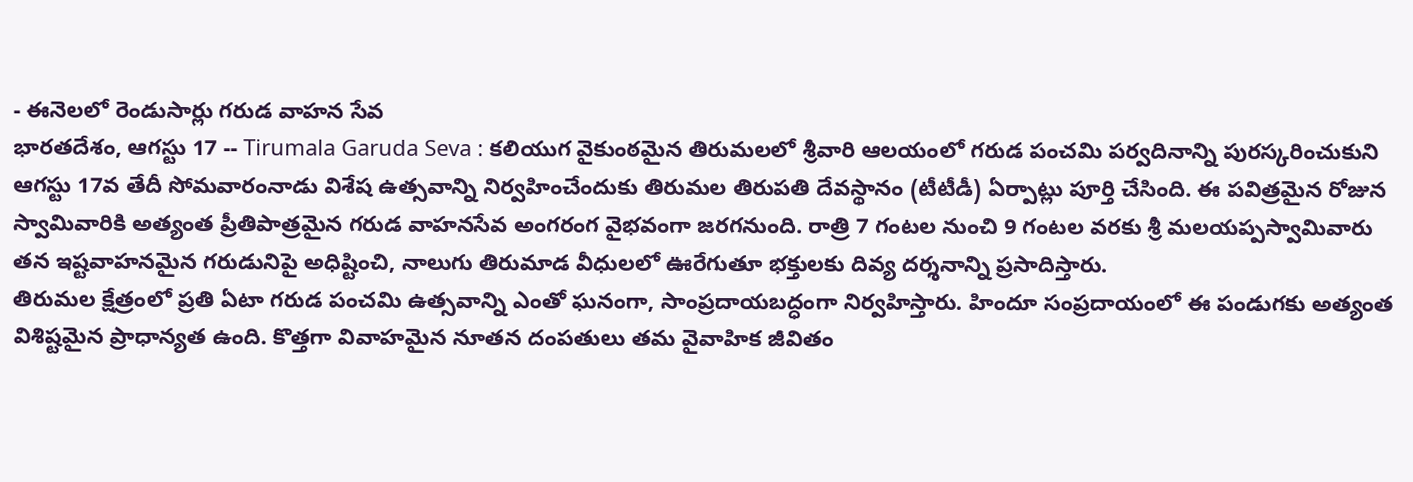- ఈనెలలో రెండుసార్లు గరుడ వాహన సేవ
భారతదేశం, ఆగస్టు 17 -- Tirumala Garuda Seva : కలియుగ వైకుంఠమైన తిరుమలలో శ్రీవారి ఆలయంలో గరుడ పంచమి పర్వదినాన్ని పురస్కరించుకుని ఆగస్టు 17వ తేదీ సోమవారంనాడు విశేష ఉత్సవాన్ని నిర్వహించేందుకు తిరుమల తిరుపతి దేవస్థానం (టీటీడీ) ఏర్పాట్లు పూర్తి చేసింది. ఈ పవిత్రమైన రోజున స్వామివారికి అత్యంత ప్రీతిపాత్రమైన గరుడ వాహనసేవ అంగరంగ వైభవంగా జరగనుంది. రాత్రి 7 గంటల నుంచి 9 గంటల వరకు శ్రీ మలయప్పస్వామివారు తన ఇష్టవాహనమైన గరుడునిపై అధిష్టించి, నాలుగు తిరుమాడ వీధులలో ఊరేగుతూ భక్తులకు దివ్య దర్శనాన్ని ప్రసాదిస్తారు.
తిరుమల క్షేత్రంలో ప్రతి ఏటా గరుడ పంచమి ఉత్సవాన్ని ఎంతో ఘనంగా, సాంప్రదాయబద్ధంగా నిర్వహిస్తారు. హిందూ సంప్రదాయంలో ఈ పండుగకు అత్యంత విశిష్టమైన ప్రాధాన్యత ఉంది. కొత్తగా వివాహమైన నూతన దంపతులు తమ వైవాహిక జీవితం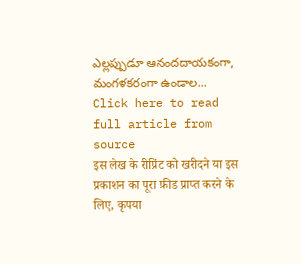ఎల్లప్పుడూ ఆనందదాయకంగా, మంగళకరంగా ఉండాల...
Click here to read full article from source
इस लेख के रीप्रिंट को खरीदने या इस प्रकाशन का पूरा फ़ीड प्राप्त करने के लिए, कृपया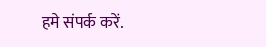हमे संपर्क करें.